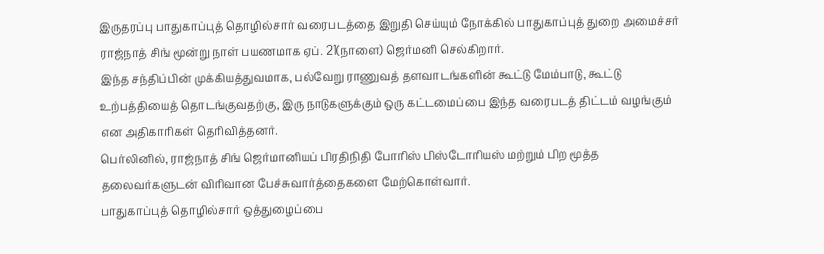இருதரப்பு பாதுகாப்புத் தொழில்சார் வரைபடத்தை இறுதி செய்யும் நோக்கில் பாதுகாப்புத் துறை அமைச்சர் ராஜ்நாத் சிங் மூன்று நாள் பயணமாக ஏப். 21(நாளை) ஜெர்மனி செல்கிறார்.
இந்த சந்திப்பின் முக்கியத்துவமாக, பல்வேறு ராணுவத் தளவாடங்களின் கூட்டு மேம்பாடு, கூட்டு உற்பத்தியைத் தொடங்குவதற்கு, இரு நாடுகளுக்கும் ஒரு கட்டமைப்பை இந்த வரைபடத் திட்டம் வழங்கும் என அதிகாரிகள் தெரிவித்தனர்.
பெர்லினில், ராஜ்நாத் சிங் ஜெர்மானியப் பிரதிநிதி போரிஸ் பிஸ்டோரியஸ் மற்றும் பிற மூத்த தலைவர்களுடன் விரிவான பேச்சுவார்த்தைகளை மேற்கொள்வார்.
பாதுகாப்புத் தொழில்சார் ஒத்துழைப்பை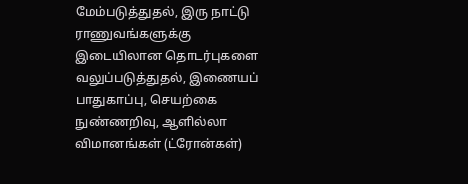மேம்படுத்துதல், இரு நாட்டு ராணுவங்களுக்கு இடையிலான தொடர்புகளை வலுப்படுத்துதல், இணையப் பாதுகாப்பு, செயற்கை நுண்ணறிவு, ஆளில்லா விமானங்கள் (ட்ரோன்கள்)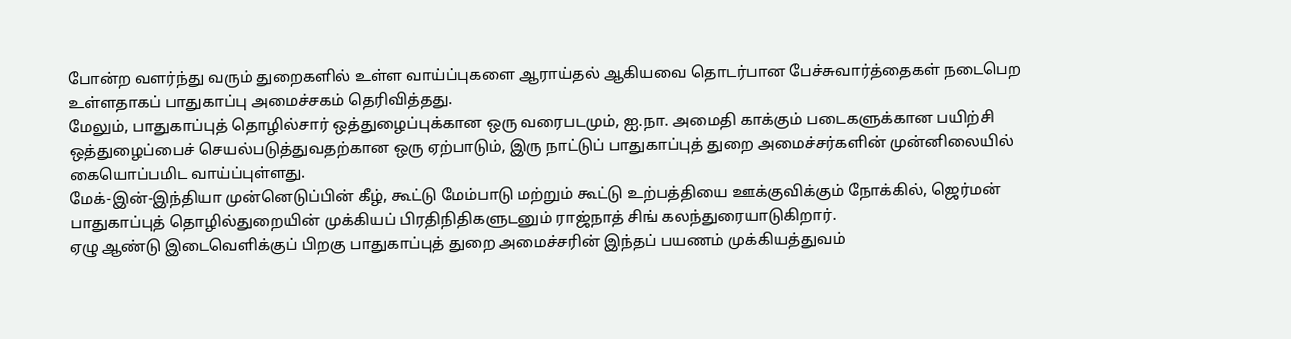போன்ற வளர்ந்து வரும் துறைகளில் உள்ள வாய்ப்புகளை ஆராய்தல் ஆகியவை தொடர்பான பேச்சுவார்த்தைகள் நடைபெற உள்ளதாகப் பாதுகாப்பு அமைச்சகம் தெரிவித்தது.
மேலும், பாதுகாப்புத் தொழில்சார் ஒத்துழைப்புக்கான ஒரு வரைபடமும், ஐ.நா. அமைதி காக்கும் படைகளுக்கான பயிற்சி ஒத்துழைப்பைச் செயல்படுத்துவதற்கான ஒரு ஏற்பாடும், இரு நாட்டுப் பாதுகாப்புத் துறை அமைச்சர்களின் முன்னிலையில் கையொப்பமிட வாய்ப்புள்ளது.
மேக்-இன்-இந்தியா முன்னெடுப்பின் கீழ், கூட்டு மேம்பாடு மற்றும் கூட்டு உற்பத்தியை ஊக்குவிக்கும் நோக்கில், ஜெர்மன் பாதுகாப்புத் தொழில்துறையின் முக்கியப் பிரதிநிதிகளுடனும் ராஜ்நாத் சிங் கலந்துரையாடுகிறார்.
ஏழு ஆண்டு இடைவெளிக்குப் பிறகு பாதுகாப்புத் துறை அமைச்சரின் இந்தப் பயணம் முக்கியத்துவம்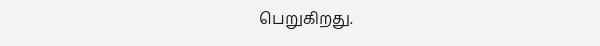பெறுகிறது.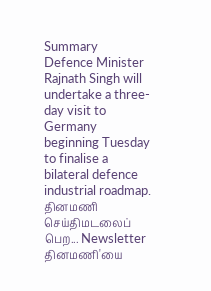Summary
Defence Minister Rajnath Singh will undertake a three-day visit to Germany beginning Tuesday to finalise a bilateral defence industrial roadmap.
தினமணி செய்திமடலைப் பெற... Newsletter
தினமணி'யை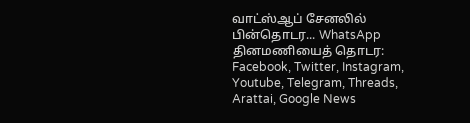வாட்ஸ்ஆப் சேனலில் பின்தொடர... WhatsApp
தினமணியைத் தொடர: Facebook, Twitter, Instagram, Youtube, Telegram, Threads, Arattai, Google News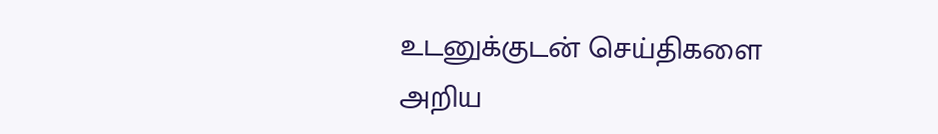உடனுக்குடன் செய்திகளை அறிய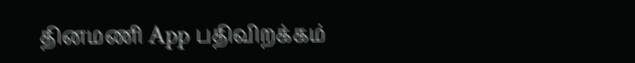தினமணி App பதிவிறக்கம்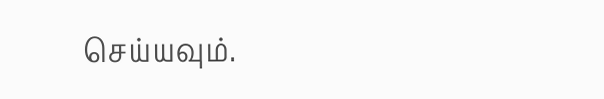செய்யவும்.